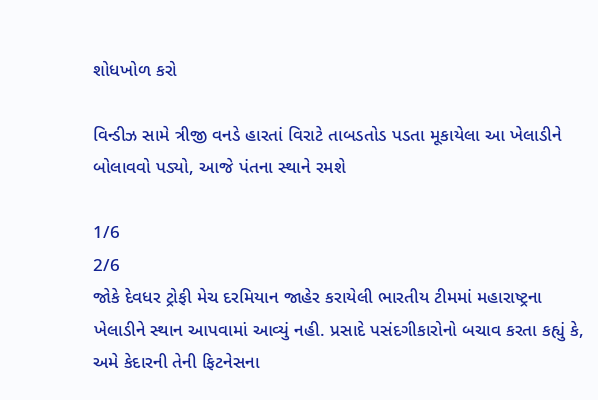શોધખોળ કરો

વિન્ડીઝ સામે ત્રીજી વનડે હારતાં વિરાટે તાબડતોડ પડતા મૂકાયેલા આ ખેલાડીને બોલાવવો પડ્યો, આજે પંતના સ્થાને રમશે

1/6
2/6
જોકે દેવધર ટ્રોફી મેચ દરમિયાન જાહેર કરાયેલી ભારતીય ટીમમાં મહારાષ્ટ્રના ખેલાડીને સ્થાન આપવામાં આવ્યું નહી. પ્રસાદે પસંદગીકારોનો બચાવ કરતા કહ્યું કે, અમે કેદારની તેની ફિટનેસના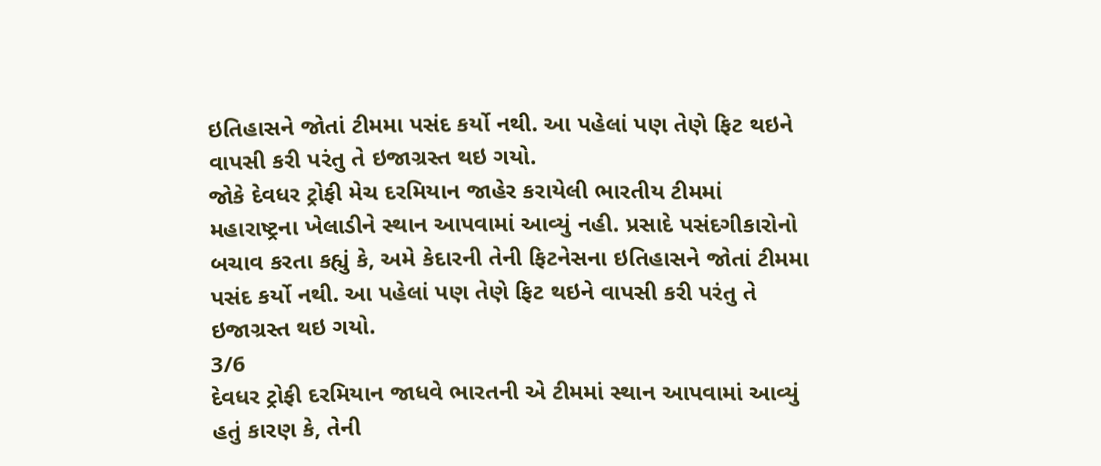ઇતિહાસને જોતાં ટીમમા પસંદ કર્યો નથી. આ પહેલાં પણ તેણે ફિટ થઇને વાપસી કરી પરંતુ તે ઇજાગ્રસ્ત થઇ ગયો.
જોકે દેવધર ટ્રોફી મેચ દરમિયાન જાહેર કરાયેલી ભારતીય ટીમમાં મહારાષ્ટ્રના ખેલાડીને સ્થાન આપવામાં આવ્યું નહી. પ્રસાદે પસંદગીકારોનો બચાવ કરતા કહ્યું કે, અમે કેદારની તેની ફિટનેસના ઇતિહાસને જોતાં ટીમમા પસંદ કર્યો નથી. આ પહેલાં પણ તેણે ફિટ થઇને વાપસી કરી પરંતુ તે ઇજાગ્રસ્ત થઇ ગયો.
3/6
દેવધર ટ્રોફી દરમિયાન જાધવે ભારતની એ ટીમમાં સ્થાન આપવામાં આવ્યું હતું કારણ કે, તેની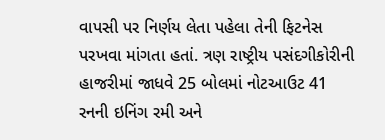વાપસી પર નિર્ણય લેતા પહેલા તેની ફિટનેસ પરખવા માંગતા હતાં. ત્રણ રાષ્ટ્રીય પસંદગીકોરીની હાજરીમાં જાધવે 25 બોલમાં નોટઆઉટ 41 રનની ઇનિંગ રમી અને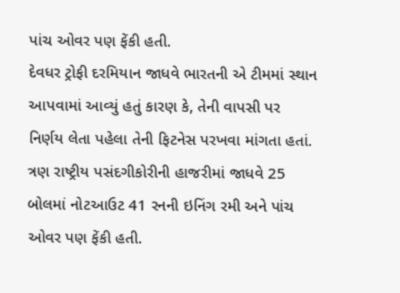પાંચ ઓવર પણ ફેંકી હતી.
દેવધર ટ્રોફી દરમિયાન જાધવે ભારતની એ ટીમમાં સ્થાન આપવામાં આવ્યું હતું કારણ કે, તેની વાપસી પર નિર્ણય લેતા પહેલા તેની ફિટનેસ પરખવા માંગતા હતાં. ત્રણ રાષ્ટ્રીય પસંદગીકોરીની હાજરીમાં જાધવે 25 બોલમાં નોટઆઉટ 41 રનની ઇનિંગ રમી અને પાંચ ઓવર પણ ફેંકી હતી.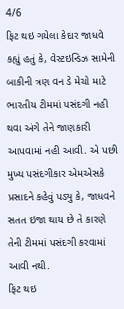4/6
ફિટ થઇ ગયેલા કેદાર જાધવે કહ્યું હતું કે, વેસ્ટઇન્ડિઝ સામેની બાકીની ત્રણ વન ડે મેચો માટે ભારતીય ટીમમાં પસંદગી નહી થવા અંગે તેને જાણકારી આપવામાં નહી આવી. એ પછી મુખ્ય પસંદગીકાર એમએસકે પ્રસાદને કહેવું પડ્યુ કે, જાધવને સતત ઇજા થાય છે તે કારણે તેની ટીમમાં પસંદગી કરવામાં આવી નથી.
ફિટ થઇ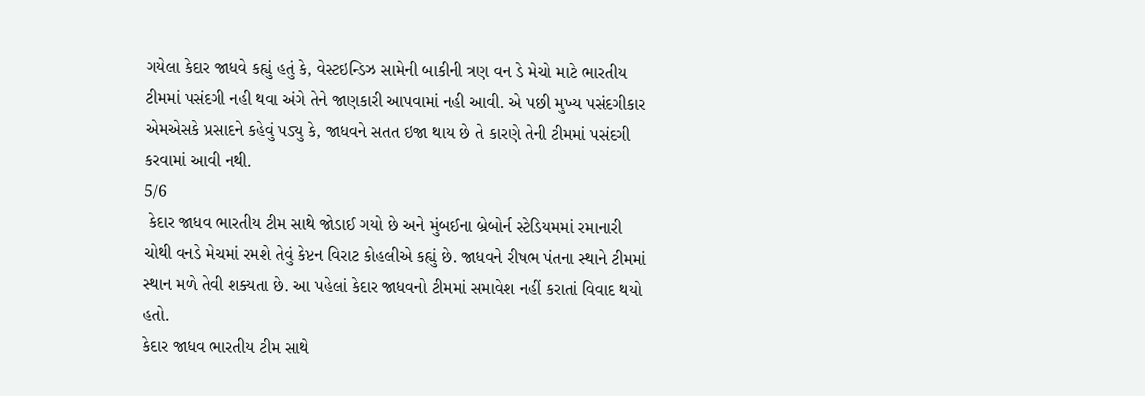ગયેલા કેદાર જાધવે કહ્યું હતું કે, વેસ્ટઇન્ડિઝ સામેની બાકીની ત્રણ વન ડે મેચો માટે ભારતીય ટીમમાં પસંદગી નહી થવા અંગે તેને જાણકારી આપવામાં નહી આવી. એ પછી મુખ્ય પસંદગીકાર એમએસકે પ્રસાદને કહેવું પડ્યુ કે, જાધવને સતત ઇજા થાય છે તે કારણે તેની ટીમમાં પસંદગી કરવામાં આવી નથી.
5/6
 કેદાર જાધવ ભારતીય ટીમ સાથે જોડાઈ ગયો છે અને મુંબઈના બ્રેબોર્ન સ્ટેડિયમમાં રમાનારી ચોથી વનડે મેચમાં રમશે તેવું કેપ્ટન વિરાટ કોહલીએ કહ્યું છે. જાધવને રીષભ પંતના સ્થાને ટીમમાં સ્થાન મળે તેવી શક્યતા છે. આ પહેલાં કેદાર જાધવનો ટીમમાં સમાવેશ નહીં કરાતાં વિવાદ થયો હતો.
કેદાર જાધવ ભારતીય ટીમ સાથે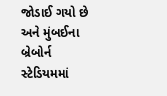જોડાઈ ગયો છે અને મુંબઈના બ્રેબોર્ન સ્ટેડિયમમાં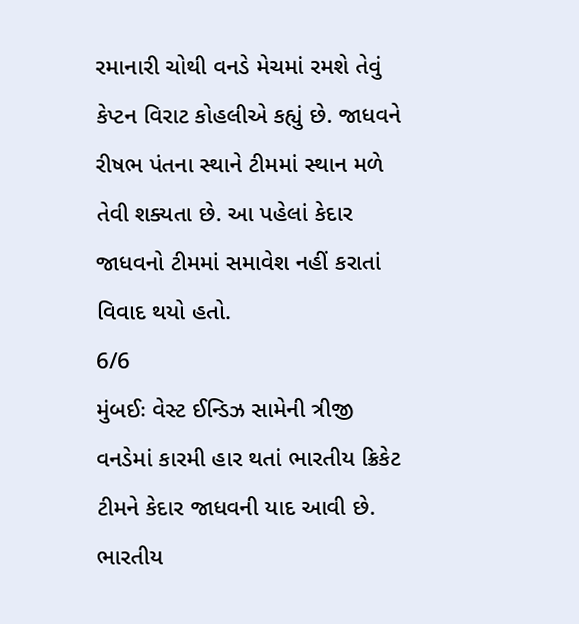રમાનારી ચોથી વનડે મેચમાં રમશે તેવું કેપ્ટન વિરાટ કોહલીએ કહ્યું છે. જાધવને રીષભ પંતના સ્થાને ટીમમાં સ્થાન મળે તેવી શક્યતા છે. આ પહેલાં કેદાર જાધવનો ટીમમાં સમાવેશ નહીં કરાતાં વિવાદ થયો હતો.
6/6
મુંબઈઃ વેસ્ટ ઈન્ડિઝ સામેની ત્રીજી વનડેમાં કારમી હાર થતાં ભારતીય ક્રિકેટ ટીમને કેદાર જાધવની યાદ આવી છે. ભારતીય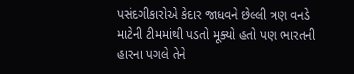પસંદગીકારોએ કેદાર જાધવને છેલ્લી ત્રણ વનડે માટેની ટીમમાંથી પડતો મૂક્યો હતો પણ ભારતની હારના પગલે તેને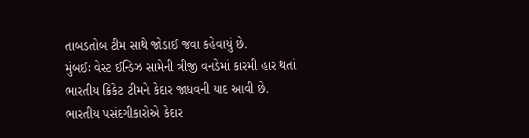તાબડતોબ ટીમ સાથે જોડાઈ જવા કહેવાયું છે.
મુંબઈઃ વેસ્ટ ઈન્ડિઝ સામેની ત્રીજી વનડેમાં કારમી હાર થતાં ભારતીય ક્રિકેટ ટીમને કેદાર જાધવની યાદ આવી છે. ભારતીય પસંદગીકારોએ કેદાર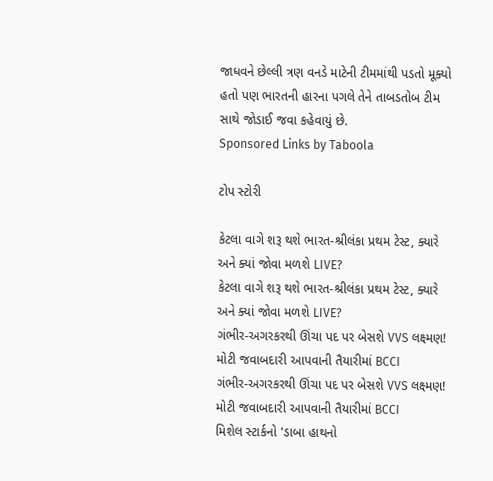જાધવને છેલ્લી ત્રણ વનડે માટેની ટીમમાંથી પડતો મૂક્યો હતો પણ ભારતની હારના પગલે તેને તાબડતોબ ટીમ સાથે જોડાઈ જવા કહેવાયું છે.
Sponsored Links by Taboola

ટોપ સ્ટોરી

કેટલા વાગે શરૂ થશે ભારત-શ્રીલંકા પ્રથમ ટેસ્ટ, ક્યારે અને ક્યાં જોવા મળશે LIVE?
કેટલા વાગે શરૂ થશે ભારત-શ્રીલંકા પ્રથમ ટેસ્ટ, ક્યારે અને ક્યાં જોવા મળશે LIVE?
ગંભીર-અગરકરથી ઊંચા પદ પર બેસશે VVS લક્ષ્મણ! મોટી જવાબદારી આપવાની તૈયારીમાં BCCI
ગંભીર-અગરકરથી ઊંચા પદ પર બેસશે VVS લક્ષ્મણ! મોટી જવાબદારી આપવાની તૈયારીમાં BCCI
મિશેલ સ્ટાર્કનો 'ડાબા હાથનો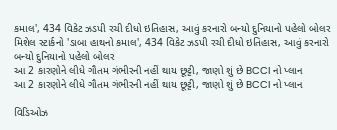કમાલ', 434 વિકેટ ઝડપી રચી દીધો ઇતિહાસ, આવું કરનારો બન્યો દુનિયાનો પહેલો બોલર
મિશેલ સ્ટાર્કનો 'ડાબા હાથનો કમાલ', 434 વિકેટ ઝડપી રચી દીધો ઇતિહાસ, આવું કરનારો બન્યો દુનિયાનો પહેલો બોલર
આ 2 કારણોને લીધે ગૌતમ ગંભીરની નહીં થાય છૂટ્ટી, જાણો શું છે BCCI નો પ્લાન
આ 2 કારણોને લીધે ગૌતમ ગંભીરની નહીં થાય છૂટ્ટી, જાણો શું છે BCCI નો પ્લાન

વિડિઓઝ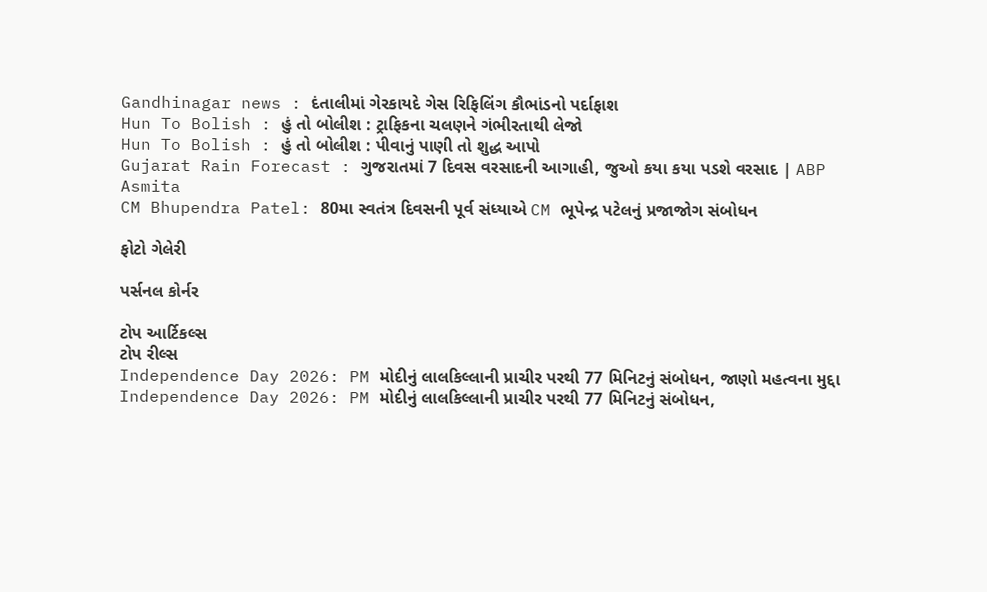Gandhinagar news : દંતાલીમાં ગેરકાયદે ગેસ રિફિલિંગ કૌભાંડનો પર્દાફાશ
Hun To Bolish : હું તો બોલીશ : ટ્રાફિકના ચલણને ગંભીરતાથી લેજો
Hun To Bolish : હું તો બોલીશ : પીવાનું પાણી તો શુદ્ધ આપો
Gujarat Rain Forecast : ગુજરાતમાં 7 દિવસ વરસાદની આગાહી, જુઓ કયા કયા પડશે વરસાદ | ABP Asmita
CM Bhupendra Patel: 80મા સ્વતંત્ર દિવસની પૂર્વ સંધ્યાએ CM ભૂપેન્દ્ર પટેલનું પ્રજાજોગ સંબોધન

ફોટો ગેલેરી

પર્સનલ કોર્નર

ટોપ આર્ટિકલ્સ
ટોપ રીલ્સ
Independence Day 2026: PM મોદીનું લાલકિલ્લાની પ્રાચીર પરથી 77 મિનિટનું સંબોધન, જાણો મહત્વના મુદ્દા
Independence Day 2026: PM મોદીનું લાલકિલ્લાની પ્રાચીર પરથી 77 મિનિટનું સંબોધન,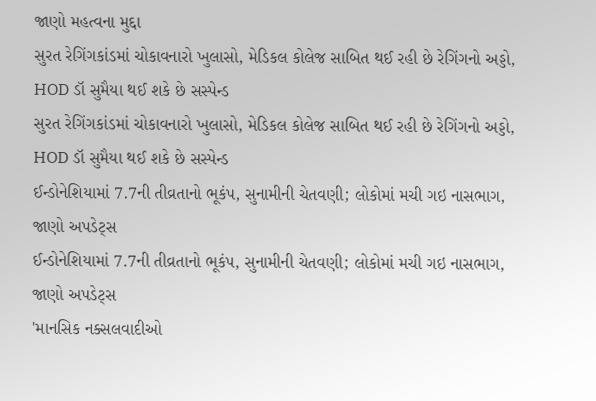જાણો મહત્વના મુદ્દા
સુરત રેગિંગકાંડમાં ચોકાવનારો ખુલાસો, મેડિકલ કોલેજ સાબિત થઈ રહી છે રેગિંગનો અડ્ડો, HOD ડૉ સુમૈયા થઈ શકે છે સસ્પેન્ડ
સુરત રેગિંગકાંડમાં ચોકાવનારો ખુલાસો, મેડિકલ કોલેજ સાબિત થઈ રહી છે રેગિંગનો અડ્ડો, HOD ડૉ સુમૈયા થઈ શકે છે સસ્પેન્ડ
ઈન્ડોનેશિયામાં 7.7ની તીવ્રતાનો ભૂકંપ, સુનામીની ચેતવણી; લોકોમાં મચી ગઇ નાસભાગ, જાણો અપડેટ્સ
ઈન્ડોનેશિયામાં 7.7ની તીવ્રતાનો ભૂકંપ, સુનામીની ચેતવણી; લોકોમાં મચી ગઇ નાસભાગ, જાણો અપડેટ્સ
'માનસિક નક્સલવાદીઓ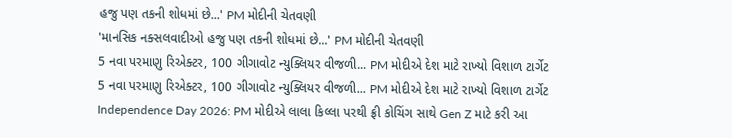હજુ પણ તકની શોધમાં છે...' PM મોદીની ચેતવણી
'માનસિક નક્સલવાદીઓ હજુ પણ તકની શોધમાં છે...' PM મોદીની ચેતવણી
5 નવા પરમાણુ રિએક્ટર, 100 ગીગાવોટ ન્યુક્લિયર વીજળી... PM મોદીએ દેશ માટે રાખ્યો વિશાળ ટાર્ગેટ
5 નવા પરમાણુ રિએક્ટર, 100 ગીગાવોટ ન્યુક્લિયર વીજળી... PM મોદીએ દેશ માટે રાખ્યો વિશાળ ટાર્ગેટ
Independence Day 2026: PM મોદીએ લાલા કિલ્લા પરથી ફ્રી કોચિંગ સાથે Gen Z માટે કરી આ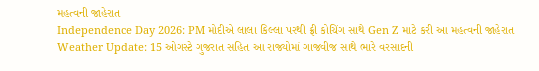મહત્વની જાહેરાત
Independence Day 2026: PM મોદીએ લાલા કિલ્લા પરથી ફ્રી કોચિંગ સાથે Gen Z માટે કરી આ મહત્વની જાહેરાત
Weather Update: 15 ઓગસ્ટે ગુજરાત સહિત આ રાજ્યોમાં ગાજવીજ સાથે ભારે વરસાદની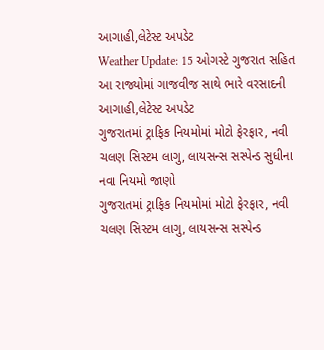આગાહી,લેટેસ્ટ અપડેટ
Weather Update: 15 ઓગસ્ટે ગુજરાત સહિત આ રાજ્યોમાં ગાજવીજ સાથે ભારે વરસાદની આગાહી,લેટેસ્ટ અપડેટ
ગુજરાતમાં ટ્રાફિક નિયમોમાં મોટો ફેરફાર, નવી ચલણ સિસ્ટમ લાગુ, લાયસન્સ સસ્પેન્ડ સુધીના નવા નિયમો જાણો
ગુજરાતમાં ટ્રાફિક નિયમોમાં મોટો ફેરફાર, નવી ચલણ સિસ્ટમ લાગુ, લાયસન્સ સસ્પેન્ડ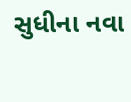સુધીના નવા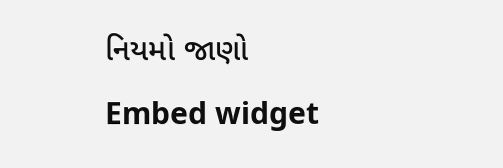નિયમો જાણો
Embed widget